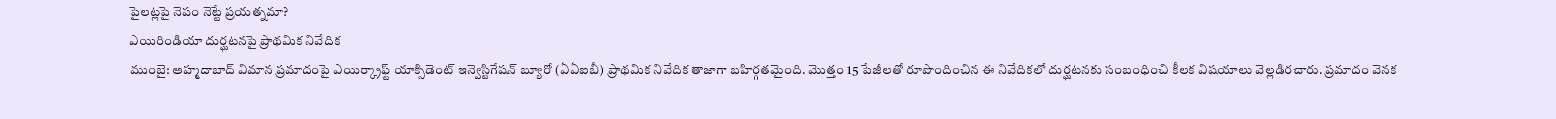పైలట్లపై నెపం నెట్టే ప్రయత్నమా?
ఎయిరిండియా దుర్ఘటనపై ప్రాథమిక నివేదిక
ముంబై: అహ్మదాబాద్ విమాన ప్రమాదంపై ఎయిర్క్రాఫ్ట్ యాక్సిడెంట్ ఇన్వెస్టిగేషన్ బ్యూరో (ఏఏఐబీ) ప్రాథమిక నివేదిక తాజాగా బహిర్గతమైంది. మొత్తం 15 పేజీలతో రూపొందించిన ఈ నివేదికలో దుర్ఘటనకు సంబంధించి కీలక విషయాలు వెల్లడిరచారు. ప్రమాదం వెనక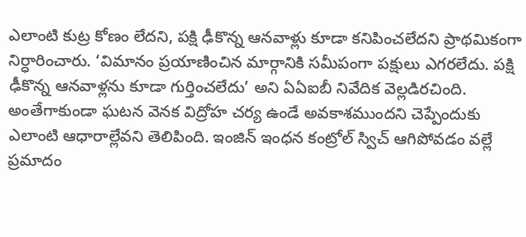ఎలాంటి కుట్ర కోణం లేదని, పక్షి ఢీకొన్న ఆనవాళ్లు కూడా కనిపించలేదని ప్రాథమికంగా నిర్ధారించారు. ‘విమానం ప్రయాణించిన మార్గానికి సమీపంగా పక్షులు ఎగరలేదు. పక్షి ఢీకొన్న ఆనవాళ్లను కూడా గుర్తించలేదు’ అని ఏఏఐబీ నివేదిక వెల్లడిరచింది. అంతేగాకుండా ఘటన వెనక విద్రోహ చర్య ఉండే అవకాశముందని చెప్పేందుకు ఎలాంటి ఆధారాల్లేవని తెలిపింది. ఇంజిన్ ఇంధన కంట్రోల్ స్విచ్ ఆగిపోవడం వల్లే ప్రమాదం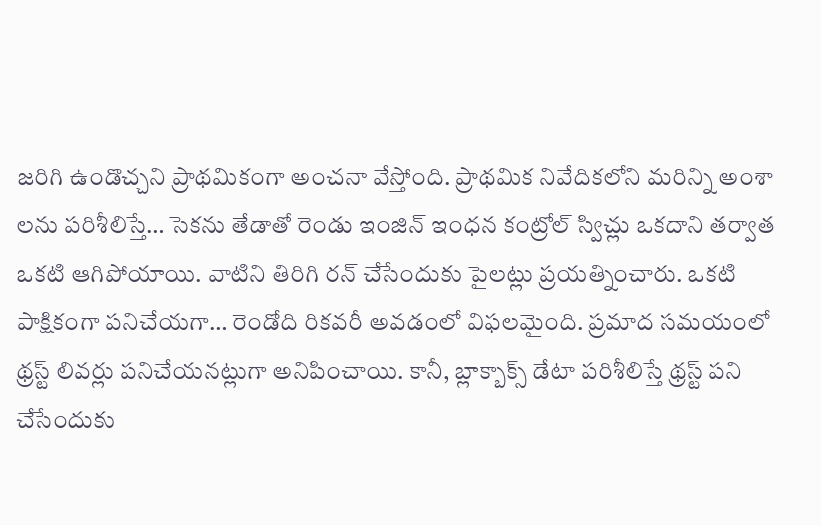జరిగి ఉండొచ్చని ప్రాథమికంగా అంచనా వేస్తోంది. ప్రాథమిక నివేదికలోని మరిన్ని అంశా లను పరిశీలిస్తే… సెకను తేడాతో రెండు ఇంజిన్ ఇంధన కంట్రోల్ స్విచ్లు ఒకదాని తర్వాత ఒకటి ఆగిపోయాయి. వాటిని తిరిగి రన్ చేసేందుకు పైలట్లు ప్రయత్నించారు. ఒకటి పాక్షికంగా పనిచేయగా… రెండోది రికవరీ అవడంలో విఫలమైంది. ప్రమాద సమయంలో థ్రస్ట్ లివర్లు పనిచేయనట్లుగా అనిపించాయి. కానీ, బ్లాక్బాక్స్ డేటా పరిశీలిస్తే థ్రస్ట్ పని చేసేందుకు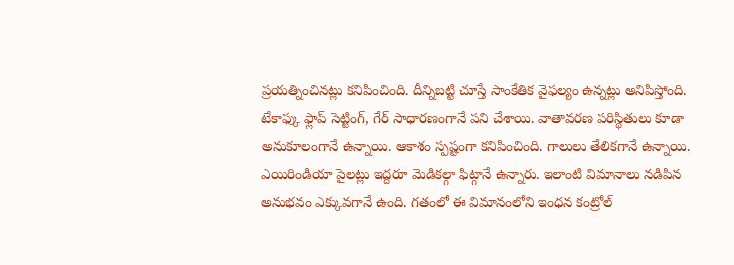ప్రయత్నించినట్లు కనిపించింది. దీన్నిబట్టి చూస్తే సాంకేతిక వైఫల్యం ఉన్నట్లు అనిపిస్తోంది. టేకాఫ్కు ఫ్లాప్ సెట్టింగ్, గేర్ సాధారణంగానే పని చేశాయి. వాతావరణ పరిస్థితులు కూడా అనుకూలంగానే ఉన్నాయి. ఆకాశం స్పష్టంగా కనిపించింది. గాలులు తేలికగానే ఉన్నాయి. ఎయిరిండియా పైలట్లు ఇద్దరూ మెడికల్గా ఫిట్గానే ఉన్నారు. ఇలాంటి విమానాలు నడిపిన అనుభవం ఎక్కువగానే ఉంది. గతంలో ఈ విమానంలోని ఇంధన కంట్రోల్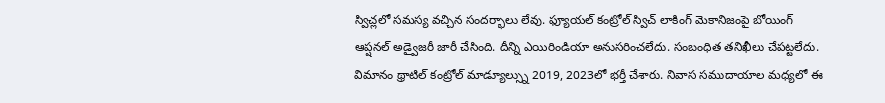స్విచ్లలో సమస్య వచ్చిన సందర్భాలు లేవు. ఫ్యూయల్ కంట్రోల్ స్విచ్ లాకింగ్ మెకానిజంపై బోయింగ్ ఆప్షనల్ అడ్వైజరీ జారీ చేసింది. దీన్ని ఎయిరిండియా అనుసరించలేదు. సంబంధిత తనిఖీలు చేపట్టలేదు. విమానం థ్రాటిల్ కంట్రోల్ మాడ్యూల్స్ను 2019, 2023లో భర్తీ చేశారు. నివాస సముదాయాల మధ్యలో ఈ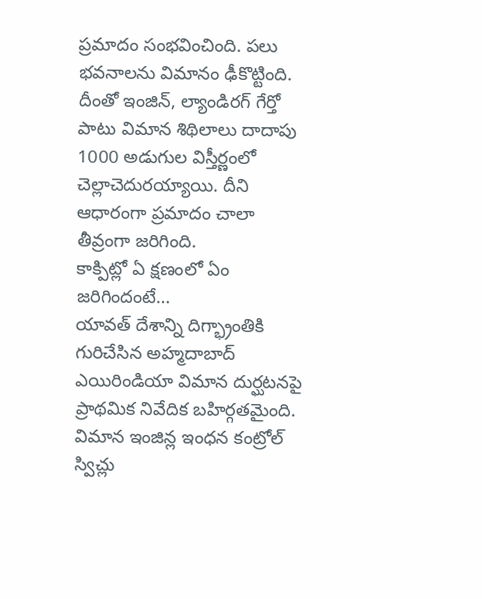ప్రమాదం సంభవించింది. పలు భవనాలను విమానం ఢీకొట్టింది. దీంతో ఇంజిన్, ల్యాండిరగ్ గేర్తో పాటు విమాన శిథిలాలు దాదాపు 1000 అడుగుల విస్తీర్ణంలో చెల్లాచెదురయ్యాయి. దీని ఆధారంగా ప్రమాదం చాలా తీవ్రంగా జరిగింది.
కాక్పిట్లో ఏ క్షణంలో ఏం జరిగిందంటే…
యావత్ దేశాన్ని దిగ్భ్రాంతికి గురిచేసిన అహ్మదాబాద్ ఎయిరిండియా విమాన దుర్ఘటనపై ప్రాథమిక నివేదిక బహిర్గతమైంది. విమాన ఇంజిన్ల ఇంధన కంట్రోల్ స్విచ్లు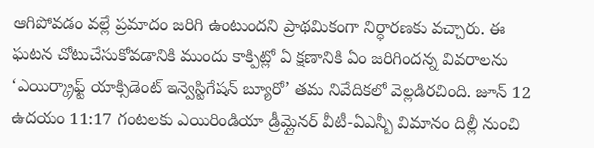ఆగిపోవడం వల్లే ప్రమాదం జరిగి ఉంటుందని ప్రాథమికంగా నిర్ధారణకు వచ్చారు. ఈ ఘటన చోటుచేసుకోవడానికి ముందు కాక్పిట్లో ఏ క్షణానికి ఏం జరిగిందన్న వివరాలను ‘ఎయిర్క్రాఫ్ట్ యాక్సిడెంట్ ఇన్వెస్టిగేషన్ బ్యూరో’ తమ నివేదికలో వెల్లడిరచింది. జూన్ 12 ఉదయం 11:17 గంటలకు ఎయిరిండియా డ్రీమ్లైనర్ వీటీ-ఏఎన్బీ విమానం దిల్లీ నుంచి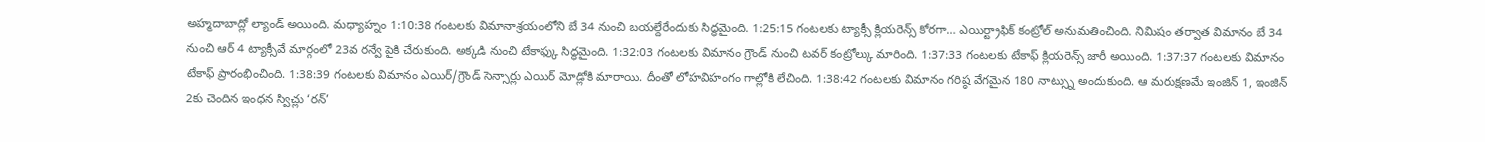అహ్మదాబాద్లో ల్యాండ్ అయింది. మధ్యాహ్నం 1:10:38 గంటలకు విమానాశ్రయంలోని బే 34 నుంచి బయల్దేరేందుకు సిద్ధమైంది. 1:25:15 గంటలకు ట్యాక్సీ క్లియరెన్స్ కోరగా… ఎయిర్ట్రాఫిక్ కంట్రోల్ అనుమతించింది. నిమిషం తర్వాత విమానం బే 34 నుంచి ఆర్ 4 ట్యాక్సీవే మార్గంలో 23వ రన్వే పైకి చేరుకుంది. అక్కడి నుంచి టేకాఫ్కు సిద్ధమైంది. 1:32:03 గంటలకు విమానం గ్రౌండ్ నుంచి టవర్ కంట్రోల్కు మారింది. 1:37:33 గంటలకు టేకాఫ్ క్లియరెన్స్ జారీ అయింది. 1:37:37 గంటలకు విమానం టేకాఫ్ ప్రారంభించింది. 1:38:39 గంటలకు విమానం ఎయిర్/గ్రౌండ్ సెన్సార్లు ఎయిర్ మోడ్లోకి మారాయి. దీంతో లోహవిహంగం గాల్లోకి లేచింది. 1:38:42 గంటలకు విమానం గరిష్ఠ వేగమైన 180 నాట్స్ను అందుకుంది. ఆ మరుక్షణమే ఇంజిన్ 1, ఇంజిన్ 2కు చెందిన ఇంధన స్విచ్లు ‘రన్’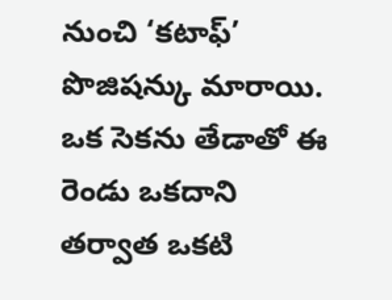నుంచి ‘కటాఫ్’ పొజిషన్కు మారాయి. ఒక సెకను తేడాతో ఈ రెండు ఒకదాని తర్వాత ఒకటి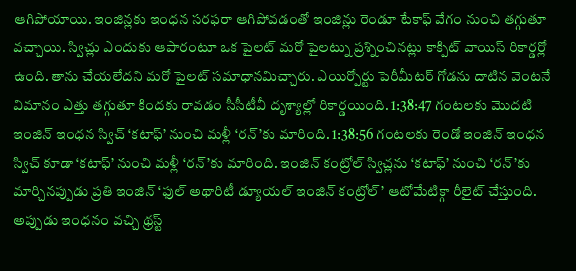ఆగిపోయాయి. ఇంజిన్లకు ఇంధన సరఫరా ఆగిపోవడంతో ఇంజిన్లు రెండూ టేకాఫ్ వేగం నుంచి తగ్గుతూ వచ్చాయి. స్విచ్లు ఎందుకు ఆపారంటూ ఒక పైలట్ మరో పైలట్ను ప్రశ్నించినట్లు కాక్పిట్ వాయిస్ రికార్డర్లో ఉంది. తాను చేయలేదని మరో పైలట్ సమాధానమిచ్చారు. ఎయిర్పోర్టు పెరీమీటర్ గోడను దాటిన వెంటనే విమానం ఎత్తు తగ్గుతూ కిందకు రావడం సీసీటీవీ దృశ్యాల్లో రికార్డయింది. 1:38:47 గంటలకు మొదటి ఇంజిన్ ఇంధన స్విచ్ ‘కటాఫ్’ నుంచి మళ్లీ ‘రన్’కు మారింది. 1:38:56 గంటలకు రెండో ఇంజిన్ ఇంధన స్విచ్ కూడా ‘కటాఫ్’ నుంచి మళ్లీ ‘రన్’కు మారింది. ఇంజిన్ కంట్రోల్ స్విచ్లను ‘కటాఫ్’ నుంచి ‘రన్’కు మార్చినప్పుడు ప్రతి ఇంజిన్ ‘ఫుల్ అథారిటీ డ్యూయల్ ఇంజిన్ కంట్రోల్’ ఆటోమేటిక్గా రీలైట్ చేస్తుంది.
అప్పుడు ఇంధనం వచ్చి థ్రస్ట్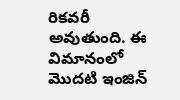రికవరీ అవుతుంది. ఈ విమానంలో మొదటి ఇంజిన్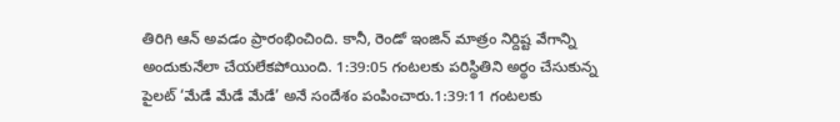తిరిగి ఆన్ అవడం ప్రారంభించింది. కానీ, రెండో ఇంజిన్ మాత్రం నిర్దిష్ట వేగాన్ని అందుకునేలా చేయలేకపోయింది. 1:39:05 గంటలకు పరిస్థితిని అర్థం చేసుకున్న పైలట్ ‘మేడే మేడే మేడే’ అనే సందేశం పంపించారు.1:39:11 గంటలకు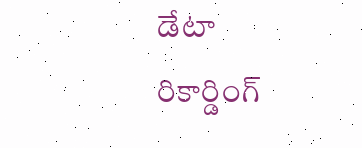డేటా రికార్డింగ్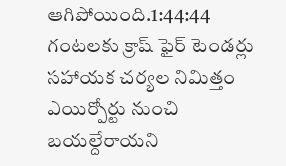ఆగిపోయింది.1:44:44 గంటలకు క్రాష్ ఫైర్ టెండర్లు సహాయక చర్యల నిమిత్తం ఎయిర్పోర్టు నుంచి బయల్దేరాయని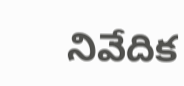నివేదిక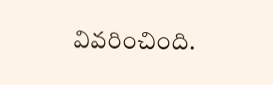వివరించింది.